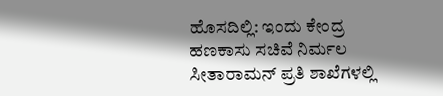ಹೊಸದಿಲ್ಲಿ: ಇಂದು ಕೇಂದ್ರ ಹಣಕಾಸು ಸಚಿವೆ ನಿರ್ಮಲ ಸೀತಾರಾಮನ್ ಪ್ರತಿ ಶಾಖೆಗಳಲ್ಲಿ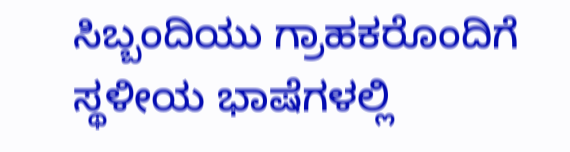ಸಿಬ್ಬಂದಿಯು ಗ್ರಾಹಕರೊಂದಿಗೆ ಸ್ಥಳೀಯ ಭಾಷೆಗಳಲ್ಲಿ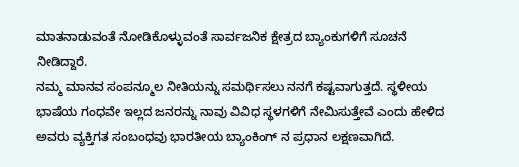ಮಾತನಾಡುವಂತೆ ನೋಡಿಕೊಳ್ಳುವಂತೆ ಸಾರ್ವಜನಿಕ ಕ್ಷೇತ್ರದ ಬ್ಯಾಂಕುಗಳಿಗೆ ಸೂಚನೆ ನೀಡಿದ್ದಾರೆ.
ನಮ್ಮ ಮಾನವ ಸಂಪನ್ಮೂಲ ನೀತಿಯನ್ನು ಸಮರ್ಥಿಸಲು ನನಗೆ ಕಷ್ಟವಾಗುತ್ತದೆ. ಸ್ಥಳೀಯ ಭಾಷೆಯ ಗಂಧವೇ ಇಲ್ಲದ ಜನರನ್ನು ನಾವು ವಿವಿಧ ಸ್ಥಳಗಳಿಗೆ ನೇಮಿಸುತ್ತೇವೆ ಎಂದು ಹೇಳಿದ ಅವರು ವ್ಯಕ್ತಿಗತ ಸಂಬಂಧವು ಭಾರತೀಯ ಬ್ಯಾಂಕಿಂಗ್ ನ ಪ್ರಧಾನ ಲಕ್ಷಣವಾಗಿದೆ.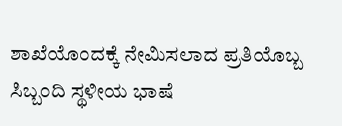ಶಾಖೆಯೊಂದಕ್ಕೆ ನೇಮಿಸಲಾದ ಪ್ರತಿಯೊಬ್ಬ ಸಿಬ್ಬಂದಿ ಸ್ಥಳೀಯ ಭಾಷೆ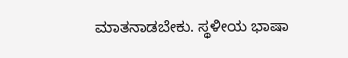ಮಾತನಾಡಬೇಕು. ಸ್ಥಳೀಯ ಭಾಷಾ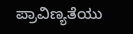ಪ್ರಾವಿಣ್ಯತೆಯು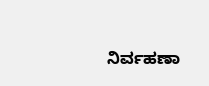ನಿರ್ವಹಣಾ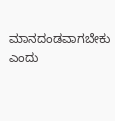ಮಾನದಂಡವಾಗಬೇಕು ಎಂದು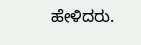ಹೇಳಿದರು.